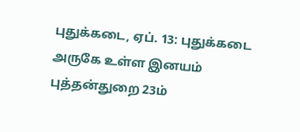புதுக்கடை, ஏப். 13: புதுக்கடை அருகே உள்ள இனயம் புத்தன்துறை 23ம்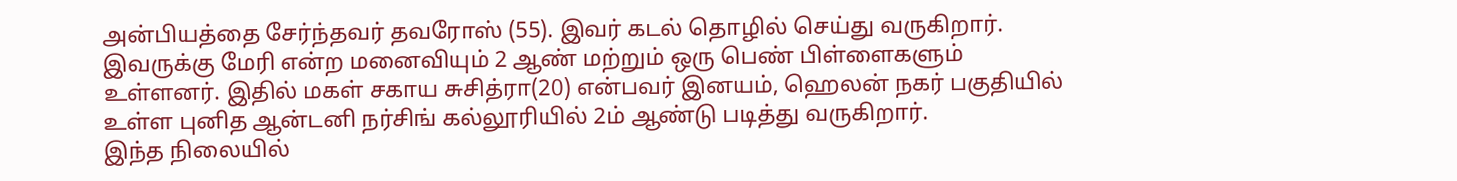அன்பியத்தை சேர்ந்தவர் தவரோஸ் (55). இவர் கடல் தொழில் செய்து வருகிறார். இவருக்கு மேரி என்ற மனைவியும் 2 ஆண் மற்றும் ஒரு பெண் பிள்ளைகளும் உள்ளனர். இதில் மகள் சகாய சுசித்ரா(20) என்பவர் இனயம், ஹெலன் நகர் பகுதியில் உள்ள புனித ஆன்டனி நர்சிங் கல்லூரியில் 2ம் ஆண்டு படித்து வருகிறார்.
இந்த நிலையில்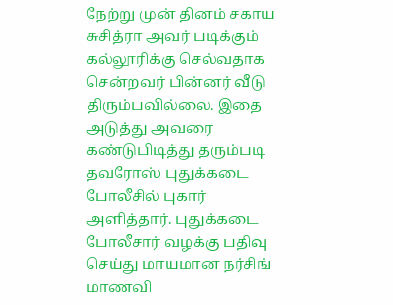நேற்று முன் தினம் சகாய சுசித்ரா அவர் படிக்கும் கல்லூரிக்கு செல்வதாக சென்றவர் பின்னர் வீடு திரும்பவில்லை. இதை அடுத்து அவரை கண்டுபிடித்து தரும்படி தவரோஸ் புதுக்கடை போலீசில் புகார் அளித்தார். புதுக்கடை போலீசார் வழக்கு பதிவு செய்து மாயமான நர்சிங் மாணவி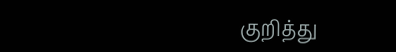குறித்து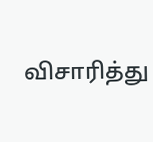விசாரித்து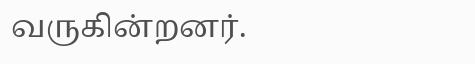வருகின்றனர்.